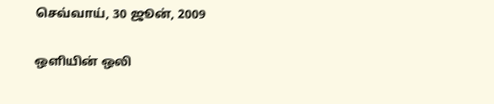செவ்வாய், 30 ஜூன், 2009

ஒளியின் ஒலி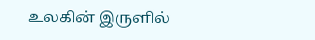உலகின் இருளில்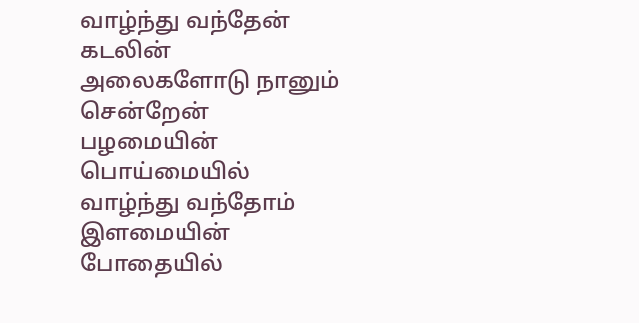வாழ்ந்து வந்தேன்
கடலின் அலைகளோடு நானும் சென்றேன்
பழமையின் பொய்மையில் வாழ்ந்து வந்தோம்
இளமையின் போதையில்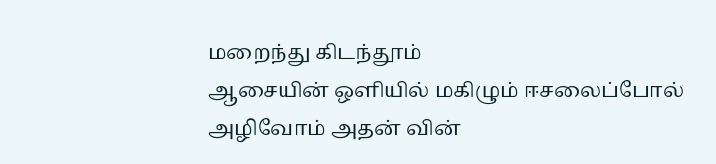மறைந்து கிடந்தூம்
ஆசையின் ஒளியில் மகிழும் ஈசலைப்போல்
அழிவோம் அதன் வின்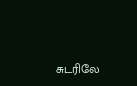சுடரிலே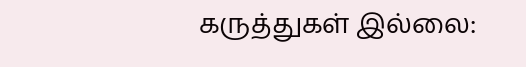கருத்துகள் இல்லை: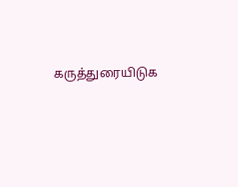கருத்துரையிடுக